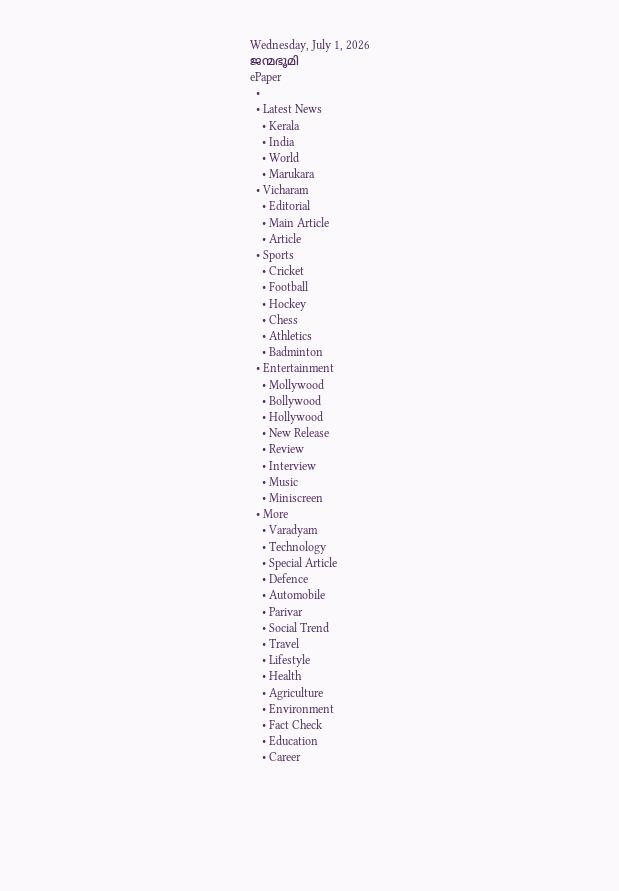Wednesday, July 1, 2026
ജന്മഭൂമി
ePaper
  •
  • Latest News
    • Kerala
    • India
    • World
    • Marukara
  • Vicharam
    • Editorial
    • Main Article
    • Article
  • Sports
    • Cricket
    • Football
    • Hockey
    • Chess
    • Athletics
    • Badminton
  • Entertainment
    • Mollywood
    • Bollywood
    • Hollywood
    • New Release
    • Review
    • Interview
    • Music
    • Miniscreen
  • More
    • Varadyam
    • Technology
    • Special Article
    • Defence
    • Automobile
    • Parivar
    • Social Trend
    • Travel
    • Lifestyle
    • Health
    • Agriculture
    • Environment
    • Fact Check
    • Education
    • Career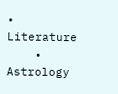• Literature
    • Astrology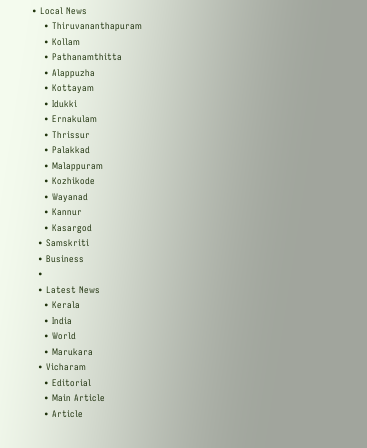• Local News
    • Thiruvananthapuram
    • Kollam
    • Pathanamthitta
    • Alappuzha
    • Kottayam
    • Idukki
    • Ernakulam
    • Thrissur
    • Palakkad
    • Malappuram
    • Kozhikode
    • Wayanad
    • Kannur
    • Kasargod
  • Samskriti
  • Business
  •
  • Latest News
    • Kerala
    • India
    • World
    • Marukara
  • Vicharam
    • Editorial
    • Main Article
    • Article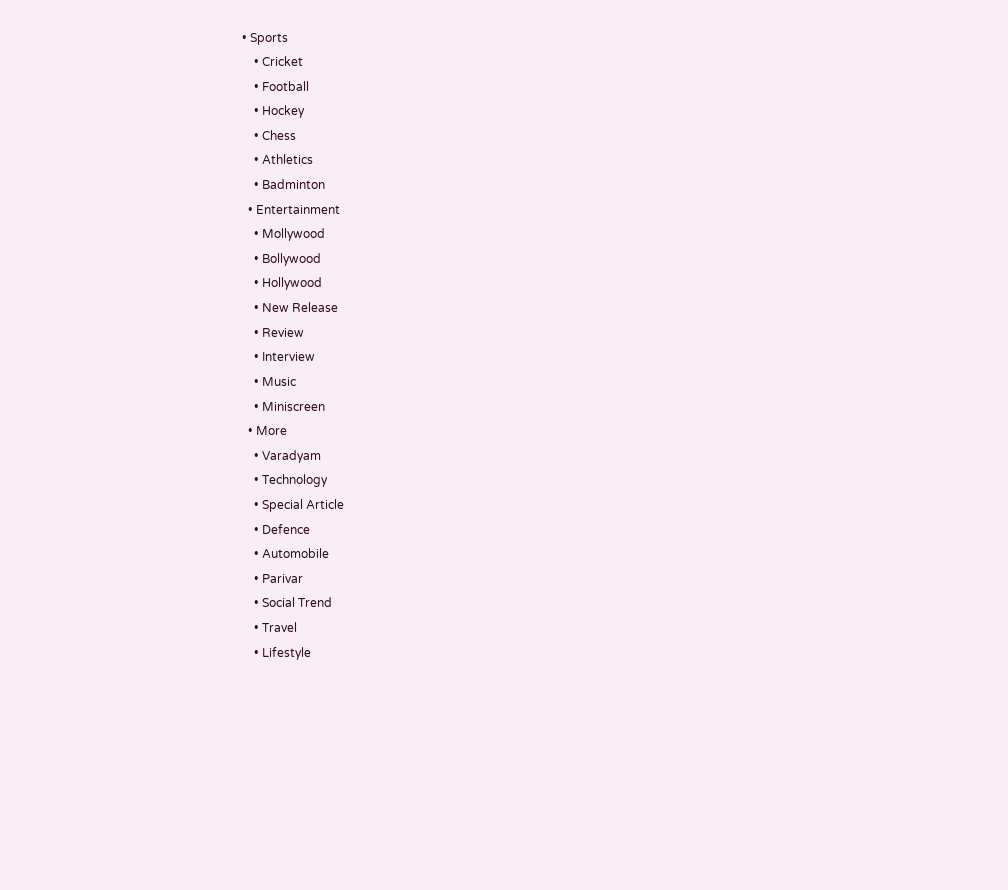• Sports
    • Cricket
    • Football
    • Hockey
    • Chess
    • Athletics
    • Badminton
  • Entertainment
    • Mollywood
    • Bollywood
    • Hollywood
    • New Release
    • Review
    • Interview
    • Music
    • Miniscreen
  • More
    • Varadyam
    • Technology
    • Special Article
    • Defence
    • Automobile
    • Parivar
    • Social Trend
    • Travel
    • Lifestyle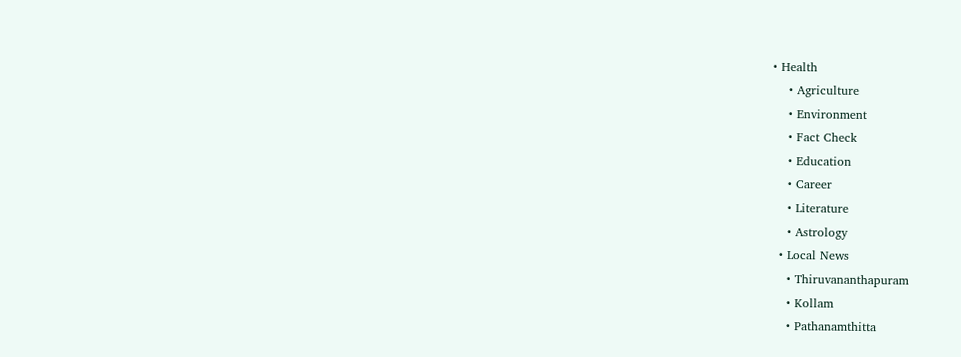• Health
    • Agriculture
    • Environment
    • Fact Check
    • Education
    • Career
    • Literature
    • Astrology
  • Local News
    • Thiruvananthapuram
    • Kollam
    • Pathanamthitta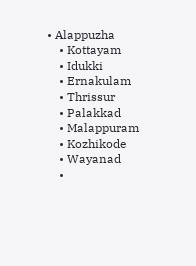• Alappuzha
    • Kottayam
    • Idukki
    • Ernakulam
    • Thrissur
    • Palakkad
    • Malappuram
    • Kozhikode
    • Wayanad
    •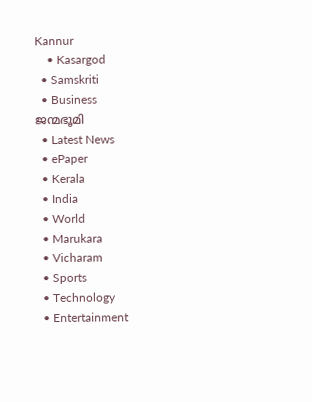Kannur
    • Kasargod
  • Samskriti
  • Business
ജന്മഭൂമി
  • Latest News
  • ePaper
  • Kerala
  • India
  • World
  • Marukara
  • Vicharam
  • Sports
  • Technology
  • Entertainment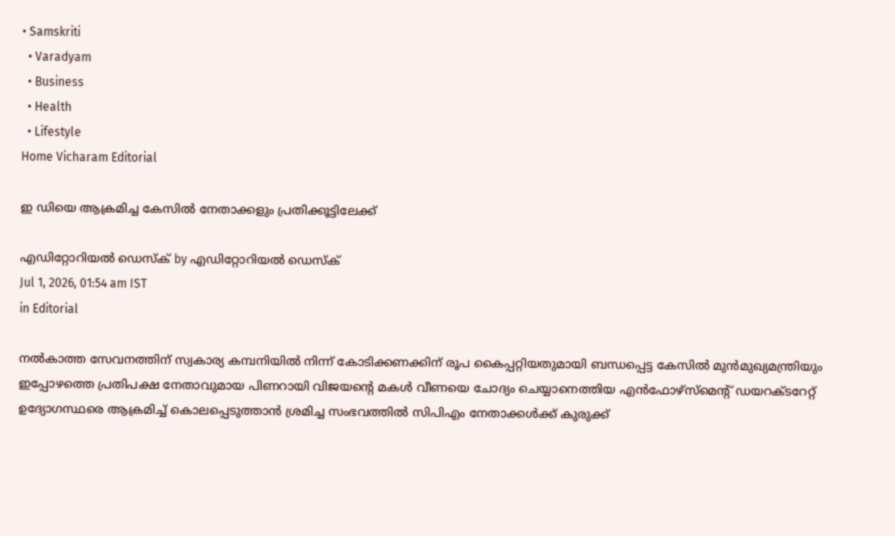• Samskriti
  • Varadyam
  • Business
  • Health
  • Lifestyle
Home Vicharam Editorial

ഇ ഡിയെ ആക്രമിച്ച കേസില്‍ നേതാക്കളും പ്രതിക്കൂട്ടിലേക്ക്

എഡിറ്റോറിയൽ ഡെസ്ക് by എഡിറ്റോറിയൽ ഡെസ്ക്
Jul 1, 2026, 01:54 am IST
in Editorial

നല്‍കാത്ത സേവനത്തിന് സ്വകാര്യ കമ്പനിയില്‍ നിന്ന് കോടിക്കണക്കിന് രൂപ കൈപ്പറ്റിയതുമായി ബന്ധപ്പെട്ട കേസില്‍ മുന്‍മുഖ്യമന്ത്രിയും ഇപ്പോഴത്തെ പ്രതിപക്ഷ നേതാവുമായ പിണറായി വിജയന്റെ മകള്‍ വീണയെ ചോദ്യം ചെയ്യാനെത്തിയ എന്‍ഫോഴ്‌സ്‌മെന്റ് ഡയറക്ടറേറ്റ് ഉദ്യോഗസ്ഥരെ ആക്രമിച്ച് കൊലപ്പെടുത്താന്‍ ശ്രമിച്ച സംഭവത്തില്‍ സിപിഎം നേതാക്കള്‍ക്ക് കുരുക്ക്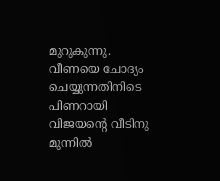മുറുകുന്നു. വീണയെ ചോദ്യം ചെയ്യുന്നതിനിടെ പിണറായി വിജയന്റെ വീടിനു മുന്നില്‍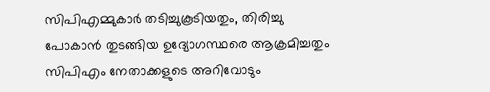സിപിഎമ്മുകാര്‍ തടിച്ചുകൂടിയതും, തിരിച്ചു പോകാന്‍ തുടങ്ങിയ ഉദ്യോഗസ്ഥരെ ആക്രമിച്ചതും സിപിഎം നേതാക്കളുടെ അറിവോടും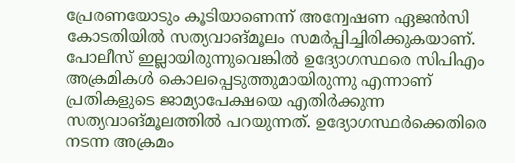പ്രേരണയോടും കൂടിയാണെന്ന് അന്വേഷണ ഏജന്‍സി കോടതിയില്‍ സത്യവാങ്മൂലം സമര്‍പ്പിച്ചിരിക്കുകയാണ്. പോലീസ് ഇല്ലായിരുന്നുവെങ്കില്‍ ഉദ്യോഗസ്ഥരെ സിപിഎം അക്രമികള്‍ കൊലപ്പെടുത്തുമായിരുന്നു എന്നാണ് പ്രതികളുടെ ജാമ്യാപേക്ഷയെ എതിര്‍ക്കുന്ന സത്യവാങ്മൂലത്തില്‍ പറയുന്നത്. ഉദ്യോഗസ്ഥര്‍ക്കെതിരെ നടന്ന അക്രമം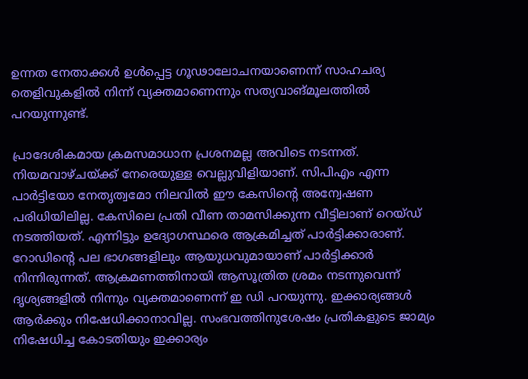ഉന്നത നേതാക്കള്‍ ഉള്‍പ്പെട്ട ഗൂഢാലോചനയാണെന്ന് സാഹചര്യ തെളിവുകളില്‍ നിന്ന് വ്യക്തമാണെന്നും സത്യവാങ്മൂലത്തില്‍ പറയുന്നുണ്ട്.

പ്രാദേശികമായ ക്രമസമാധാന പ്രശനമല്ല അവിടെ നടന്നത്. നിയമവാഴ്ചയ്‌ക്ക് നേരെയുള്ള വെല്ലുവിളിയാണ്. സിപിഎം എന്ന പാര്‍ട്ടിയോ നേതൃത്വമോ നിലവില്‍ ഈ കേസിന്റെ അന്വേഷണ പരിധിയിലില്ല. കേസിലെ പ്രതി വീണ താമസിക്കുന്ന വീട്ടിലാണ് റെയ്ഡ് നടത്തിയത്. എന്നിട്ടും ഉദ്യോഗസ്ഥരെ ആക്രമിച്ചത് പാര്‍ട്ടിക്കാരാണ്. റോഡിന്റെ പല ഭാഗങ്ങളിലും ആയുധവുമായാണ് പാര്‍ട്ടിക്കാര്‍ നിന്നിരുന്നത്. ആക്രമണത്തിനായി ആസൂത്രിത ശ്രമം നടന്നുവെന്ന് ദൃശ്യങ്ങളില്‍ നിന്നും വ്യക്തമാണെന്ന് ഇ ഡി പറയുന്നു. ഇക്കാര്യങ്ങള്‍ ആര്‍ക്കും നിഷേധിക്കാനാവില്ല. സംഭവത്തിനുശേഷം പ്രതികളുടെ ജാമ്യം നിഷേധിച്ച കോടതിയും ഇക്കാര്യം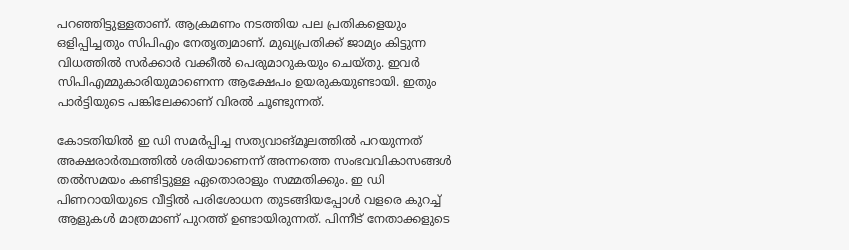പറഞ്ഞിട്ടുള്ളതാണ്. ആക്രമണം നടത്തിയ പല പ്രതികളെയും ഒളിപ്പിച്ചതും സിപിഎം നേതൃത്വമാണ്. മുഖ്യപ്രതിക്ക് ജാമ്യം കിട്ടുന്ന വിധത്തില്‍ സര്‍ക്കാര്‍ വക്കീല്‍ പെരുമാറുകയും ചെയ്തു. ഇവര്‍ സിപിഎമ്മുകാരിയുമാണെന്ന ആക്ഷേപം ഉയരുകയുണ്ടായി. ഇതും പാര്‍ട്ടിയുടെ പങ്കിലേക്കാണ് വിരല്‍ ചൂണ്ടുന്നത്.

കോടതിയില്‍ ഇ ഡി സമര്‍പ്പിച്ച സത്യവാങ്മൂലത്തില്‍ പറയുന്നത് അക്ഷരാര്‍ത്ഥത്തില്‍ ശരിയാണെന്ന് അന്നത്തെ സംഭവവികാസങ്ങള്‍ തല്‍സമയം കണ്ടിട്ടുള്ള ഏതൊരാളും സമ്മതിക്കും. ഇ ഡി പിണറായിയുടെ വീട്ടില്‍ പരിശോധന തുടങ്ങിയപ്പോള്‍ വളരെ കുറച്ച് ആളുകള്‍ മാത്രമാണ് പുറത്ത് ഉണ്ടായിരുന്നത്. പിന്നീട് നേതാക്കളുടെ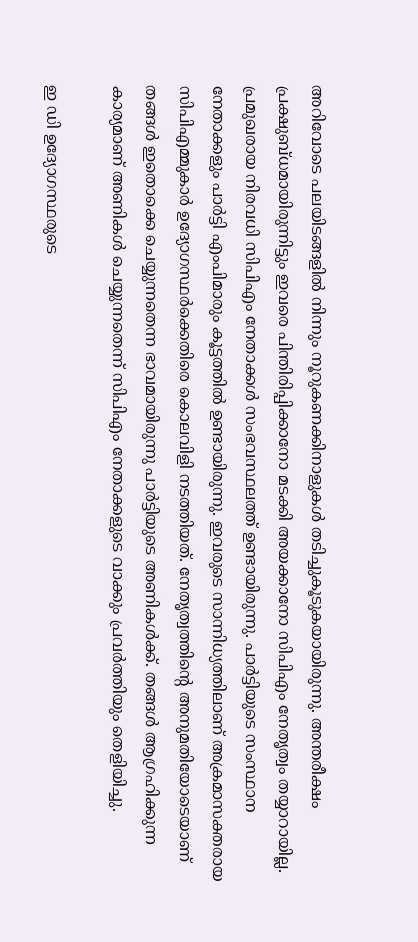അറിവോടെ പലയിടങ്ങളില്‍ നിന്നും നൂറുകണക്കിനാളുകള്‍ തടിച്ചുകൂടുകയായിരുന്നു. അന്തരീക്ഷം പ്രക്ഷുബ്ധമായിരുന്നിട്ടും ഇവരെ പിന്തിരിപ്പിക്കാനോ മടക്കി അയക്കാനോ സിപിഎം നേതൃത്വം തയ്യാറായില്ല. പ്രമുഖരായ നിരവധി സിപിഎം നേതാക്കള്‍ സംഭവസ്ഥലത്ത് ഉണ്ടായിരുന്നു. പാര്‍ട്ടിയുടെ സംസ്ഥാന നേതാക്കളും പാര്‍ട്ടി എംപിമാരും കൂട്ടത്തില്‍ ഉണ്ടായിരുന്നു. ഇവരുടെ സാന്നിധ്യത്തിലാണ് അക്രമാസക്തരായ സിപിഎമ്മുകാര്‍ ഉദ്യോഗസ്ഥര്‍ക്കെതിരെ കൊലവിളി നടത്തിയത്. നേതൃത്വത്തിന്റെ അനുമതിയോടെയാണ് തങ്ങള്‍ ഇതൊക്കെ ചെയ്യുന്നതെന്ന ഭാവമായിരുന്നു പാര്‍ട്ടിയുടെ അണികള്‍ക്ക്. തങ്ങള്‍ ആഗ്രഹിക്കുന്ന കാര്യമാണ് അണികള്‍ ചെയ്യുന്നതെന്ന് സിപിഎം നേതാക്കളുടെ വാക്കും പ്രവര്‍ത്തിയും തെളിയിച്ചു.

ഇ ഡി ഉദ്യോഗസ്ഥരുടെ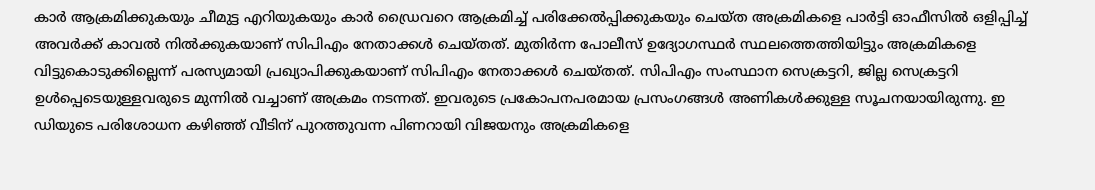കാര്‍ ആക്രമിക്കുകയും ചീമുട്ട എറിയുകയും കാര്‍ ഡ്രൈവറെ ആക്രമിച്ച് പരിക്കേല്‍പ്പിക്കുകയും ചെയ്ത അക്രമികളെ പാര്‍ട്ടി ഓഫീസില്‍ ഒളിപ്പിച്ച് അവര്‍ക്ക് കാവല്‍ നില്‍ക്കുകയാണ് സിപിഎം നേതാക്കള്‍ ചെയ്തത്. മുതിര്‍ന്ന പോലീസ് ഉദ്യോഗസ്ഥര്‍ സ്ഥലത്തെത്തിയിട്ടും അക്രമികളെ വിട്ടുകൊടുക്കില്ലെന്ന് പരസ്യമായി പ്രഖ്യാപിക്കുകയാണ് സിപിഎം നേതാക്കള്‍ ചെയ്തത്. സിപിഎം സംസ്ഥാന സെക്രട്ടറി, ജില്ല സെക്രട്ടറി ഉള്‍പ്പെടെയുള്ളവരുടെ മുന്നില്‍ വച്ചാണ് അക്രമം നടന്നത്. ഇവരുടെ പ്രകോപനപരമായ പ്രസംഗങ്ങള്‍ അണികള്‍ക്കുള്ള സൂചനയായിരുന്നു. ഇ ഡിയുടെ പരിശോധന കഴിഞ്ഞ് വീടിന് പുറത്തുവന്ന പിണറായി വിജയനും അക്രമികളെ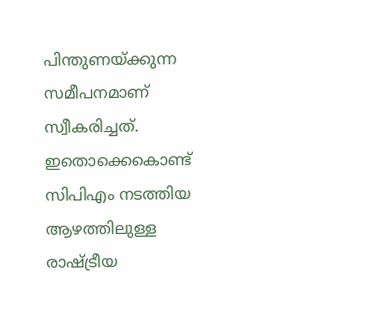പിന്തുണയ്‌ക്കുന്ന സമീപനമാണ് സ്വീകരിച്ചത്. ഇതൊക്കെകൊണ്ട് സിപിഎം നടത്തിയ ആഴത്തിലുള്ള രാഷ്‌ട്രീയ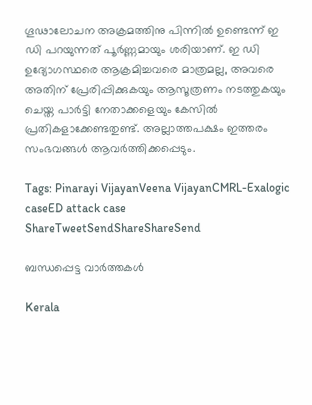ഗൂഢാലോചന അക്രമത്തിനു പിന്നില്‍ ഉണ്ടെന്ന് ഇ ഡി പറയുന്നത് പൂര്‍ണ്ണമായും ശരിയാണ്. ഇ ഡി ഉദ്യോഗസ്ഥരെ ആക്രമിച്ചവരെ മാത്രമല്ല, അവരെ അതിന് പ്രേരിപ്പിക്കുകയും ആസൂത്രണം നടത്തുകയും ചെയ്ത പാര്‍ട്ടി നേതാക്കളെയും കേസില്‍ പ്രതികളാക്കേണ്ടതുണ്ട്. അല്ലാത്തപക്ഷം ഇത്തരം സംഭവങ്ങള്‍ ആവര്‍ത്തിക്കപ്പെടും.

Tags: Pinarayi VijayanVeena VijayanCMRL-Exalogic caseED attack case
ShareTweetSendShareShareSend

ബന്ധപ്പെട്ട വാര്‍ത്തകള്‍

Kerala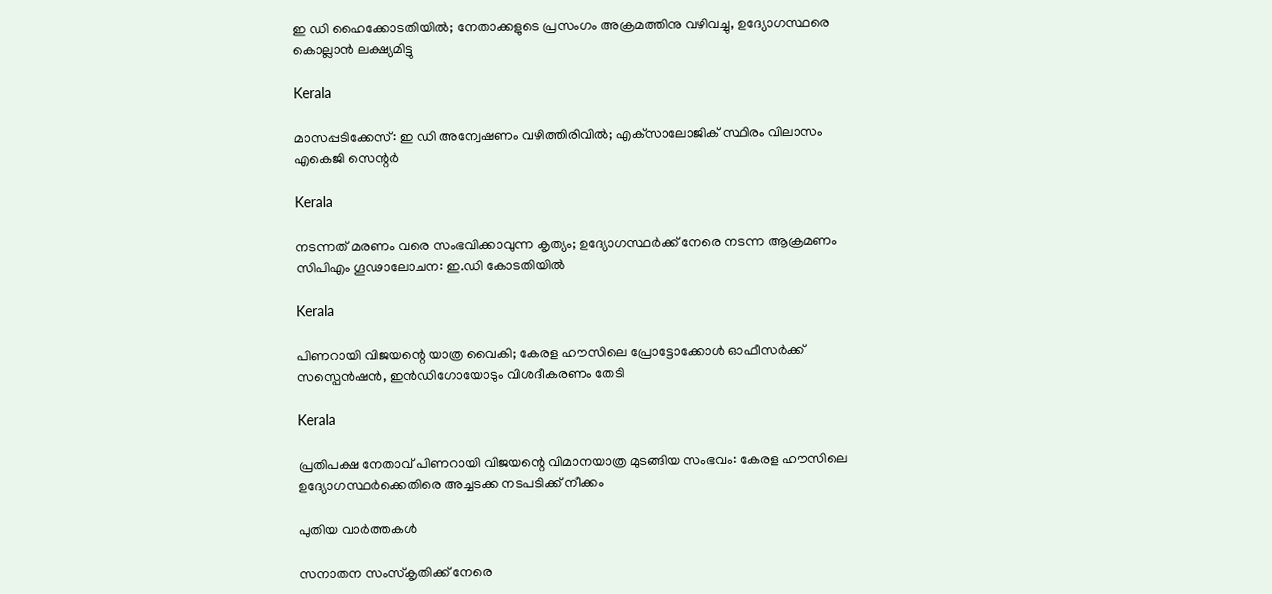ഇ ഡി ഹൈക്കോടതിയില്‍; നേതാക്കളുടെ പ്രസംഗം അക്രമത്തിനു വഴിവച്ചു, ഉദ്യോഗസ്ഥരെ കൊല്ലാന്‍ ലക്ഷ്യമിട്ടു

Kerala

മാസപ്പടിക്കേസ്: ഇ ഡി അന്വേഷണം വഴിത്തിരിവില്‍; എക്‌സാലോജിക് സ്ഥിരം വിലാസം എകെജി സെന്റര്‍

Kerala

നടന്നത് മരണം വരെ സംഭവിക്കാവുന്ന കൃത്യം; ഉദ്യോഗസ്ഥർക്ക് നേരെ നടന്ന ആക്രമണം സിപിഎം ഗൂഢാലോചന: ഇ.ഡി കോടതിയിൽ

Kerala

പിണറായി വിജയന്റെ യാത്ര വൈകി; കേരള ഹൗസിലെ പ്രോട്ടോക്കോള്‍ ഓഫീസര്‍ക്ക് സസ്പെൻഷൻ, ഇൻഡിഗോയോടും വിശദീകരണം തേടി

Kerala

പ്രതിപക്ഷ നേതാവ് പിണറായി വിജയന്റെ വിമാനയാത്ര മുടങ്ങിയ സംഭവം: കേരള ഹൗസിലെ ഉദ്യോഗസ്ഥര്‍ക്കെതിരെ അച്ചടക്ക നടപടിക്ക് നീക്കം

പുതിയ വാര്‍ത്തകള്‍

സനാതന സംസ്‌കൃതിക്ക് നേരെ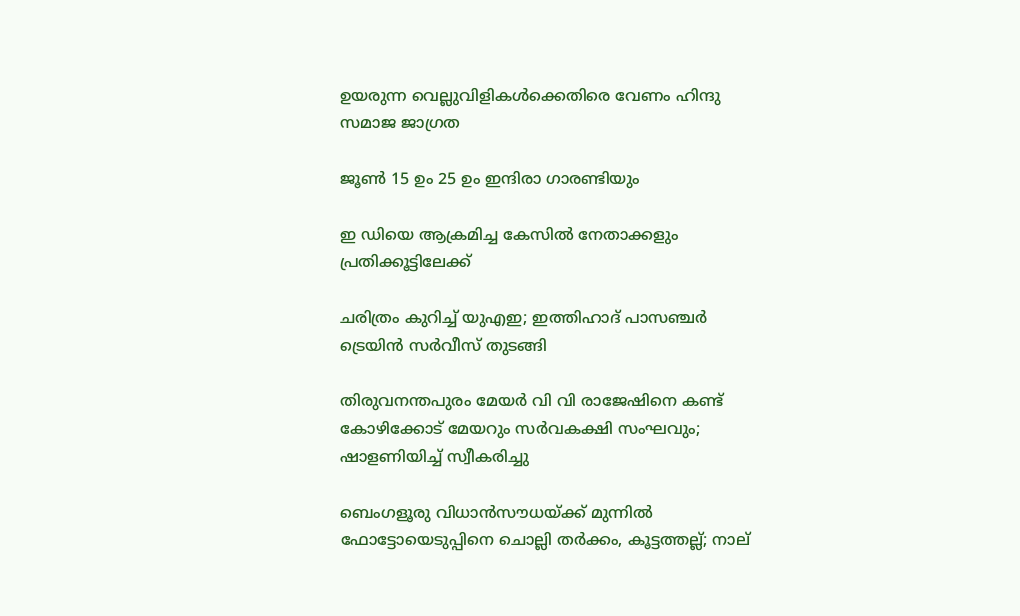ഉയരുന്ന വെല്ലുവിളികള്‍ക്കെതിരെ വേണം ഹിന്ദു സമാജ ജാഗ്രത

ജൂണ്‍ 15 ഉം 25 ഉം ഇന്ദിരാ ഗാരണ്ടിയും

ഇ ഡിയെ ആക്രമിച്ച കേസില്‍ നേതാക്കളും പ്രതിക്കൂട്ടിലേക്ക്

ചരിത്രം കുറിച്ച് യുഎഇ; ഇത്തിഹാദ് പാസഞ്ചർ ട്രെയിൻ സർവീസ് തുടങ്ങി

തിരുവനന്തപുരം മേയർ വി വി രാജേഷിനെ കണ്ട് കോഴിക്കോട് മേയറും സർവകക്ഷി സംഘവും; ഷാളണിയിച്ച് സ്വീകരിച്ചു

ബെംഗളൂരു വിധാൻസൗധയ്‌ക്ക് മുന്നിൽ ഫോട്ടോയെടുപ്പിനെ ചൊല്ലി തര്‍ക്കം, കൂട്ടത്തല്ല്; നാല്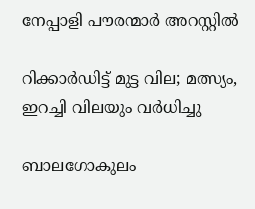നേപ്പാളി പൗരന്മാര്‍ അറസ്റ്റില്‍

റിക്കാര്‍ഡിട്ട് മുട്ട വില; മത്സ്യം, ഇറച്ചി വിലയും വര്‍ധിച്ചു

ബാലഗോകുലം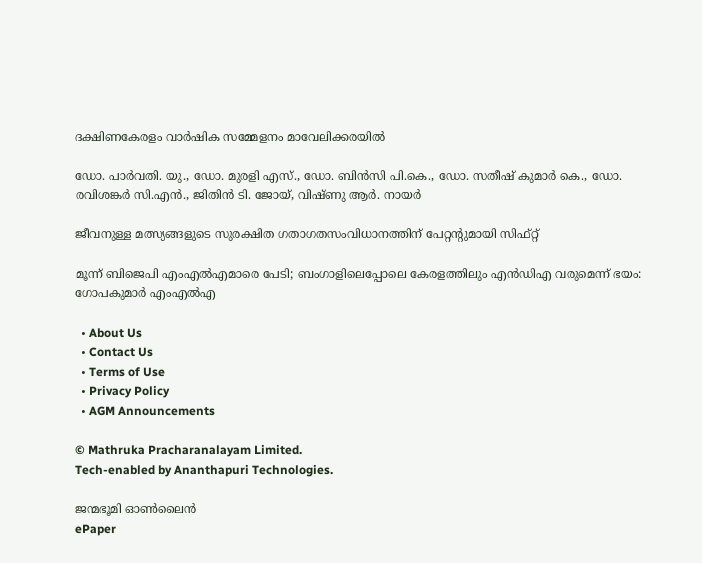ദക്ഷിണകേരളം വാര്‍ഷിക സമ്മേളനം മാവേലിക്കരയില്‍

ഡോ. പാര്‍വതി. യു., ഡോ. മുരളി എസ്., ഡോ. ബിന്‍സി പി.കെ., ഡോ. സതീഷ് കുമാര്‍ കെ., ഡോ. രവിശങ്കര്‍ സി.എന്‍., ജിതിന്‍ ടി. ജോയ്, വിഷ്ണു ആര്‍. നായര്‍

ജീവനുള്ള മത്സ്യങ്ങളുടെ സുരക്ഷിത ഗതാഗതസംവിധാനത്തിന് പേറ്റന്റുമായി സിഫ്റ്റ്

മൂന്ന് ബിജെപി എംഎല്‍എമാരെ പേടി; ബംഗാളിലെപ്പോലെ കേരളത്തിലും എന്‍ഡിഎ വരുമെന്ന് ഭയം: ഗോപകുമാര്‍ എംഎല്‍എ

  • About Us
  • Contact Us
  • Terms of Use
  • Privacy Policy
  • AGM Announcements

© Mathruka Pracharanalayam Limited.
Tech-enabled by Ananthapuri Technologies.

ജന്മഭൂമി ഓണ്‍ലൈന്‍
ePaper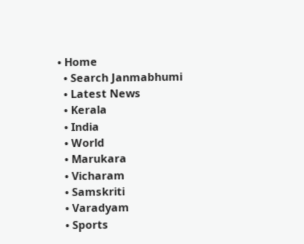• Home
  • Search Janmabhumi
  • Latest News
  • Kerala
  • India
  • World
  • Marukara
  • Vicharam
  • Samskriti
  • Varadyam
  • Sports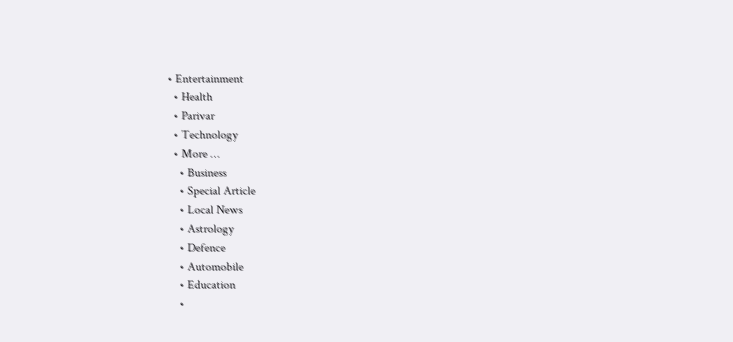• Entertainment
  • Health
  • Parivar
  • Technology
  • More …
    • Business
    • Special Article
    • Local News
    • Astrology
    • Defence
    • Automobile
    • Education
    •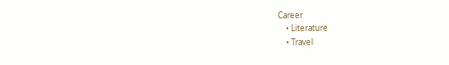Career
    • Literature
    • Travel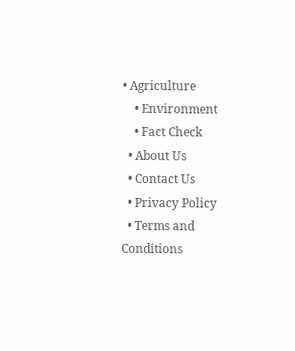• Agriculture
    • Environment
    • Fact Check
  • About Us
  • Contact Us
  • Privacy Policy
  • Terms and Conditions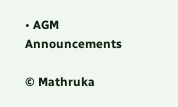• AGM Announcements

© Mathruka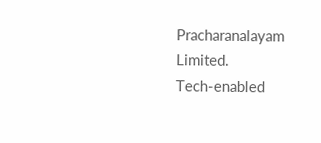Pracharanalayam Limited.
Tech-enabled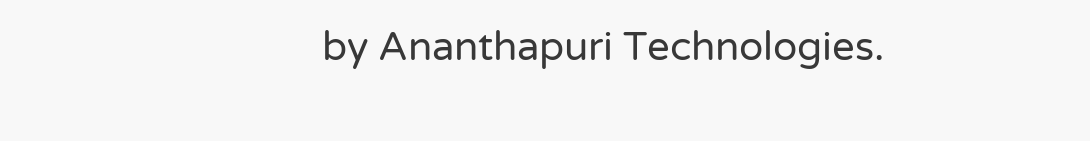by Ananthapuri Technologies.